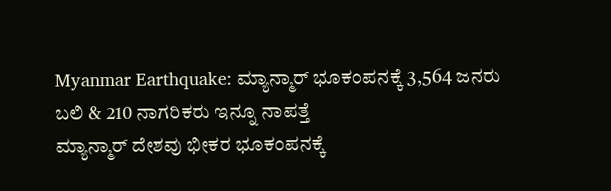Myanmar Earthquake: ಮ್ಯಾನ್ಮಾರ್ ಭೂಕಂಪನಕ್ಕೆ 3,564 ಜನರು ಬಲಿ & 210 ನಾಗರಿಕರು ಇನ್ನೂ ನಾಪತ್ತೆ
ಮ್ಯಾನ್ಮಾರ್ ದೇಶವು ಭೀಕರ ಭೂಕಂಪನಕ್ಕೆ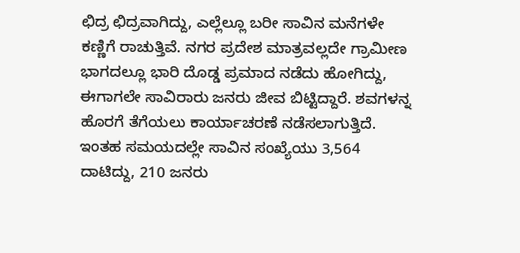ಛಿದ್ರ ಛಿದ್ರವಾಗಿದ್ದು, ಎಲ್ಲೆಲ್ಲೂ ಬರೀ ಸಾವಿನ ಮನೆಗಳೇ ಕಣ್ಣಿಗೆ ರಾಚುತ್ತಿವೆ. ನಗರ ಪ್ರದೇಶ ಮಾತ್ರವಲ್ಲದೇ ಗ್ರಾಮೀಣ ಭಾಗದಲ್ಲೂ ಭಾರಿ ದೊಡ್ಡ ಪ್ರಮಾದ ನಡೆದು ಹೋಗಿದ್ದು, ಈಗಾಗಲೇ ಸಾವಿರಾರು ಜನರು ಜೀವ ಬಿಟ್ಟಿದ್ದಾರೆ. ಶವಗಳನ್ನ ಹೊರಗೆ ತೆಗೆಯಲು ಕಾರ್ಯಾಚರಣೆ ನಡೆಸಲಾಗುತ್ತಿದೆ. ಇಂತಹ ಸಮಯದಲ್ಲೇ ಸಾವಿನ ಸಂಖ್ಯೆಯು 3,564 ದಾಟಿದ್ದು, 210 ಜನರು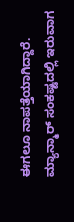ಈಗಲೂ ನಾಪತ್ತೆಯಾಗಿದ್ದಾರೆ.
ಮ್ಯಾನ್ಮಾರ್ ಸಂಕಷ್ಟದಲ್ಲಿ ಇರುವಾಗ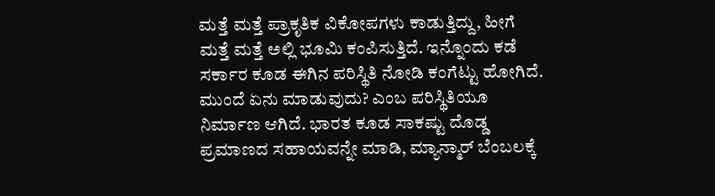ಮತ್ತೆ ಮತ್ತೆ ಪ್ರಾಕೃತಿಕ ವಿಕೋಪಗಳು ಕಾಡುತ್ತಿದ್ದು, ಹೀಗೆ ಮತ್ತೆ ಮತ್ತೆ ಅಲ್ಲಿ ಭೂಮಿ ಕಂಪಿಸುತ್ತಿದೆ. ಇನ್ನೊಂದು ಕಡೆ ಸರ್ಕಾರ ಕೂಡ ಈಗಿನ ಪರಿಸ್ಥಿತಿ ನೋಡಿ ಕಂಗೆಟ್ಟು ಹೋಗಿದೆ. ಮುಂದೆ ಏನು ಮಾಡುವುದು? ಎಂಬ ಪರಿಸ್ಥಿತಿಯೂ ನಿರ್ಮಾಣ ಆಗಿದೆ. ಭಾರತ ಕೂಡ ಸಾಕಷ್ಟು ದೊಡ್ಡ ಪ್ರಮಾಣದ ಸಹಾಯವನ್ನೇ ಮಾಡಿ, ಮ್ಯಾನ್ಮಾರ್ ಬೆಂಬಲಕ್ಕೆ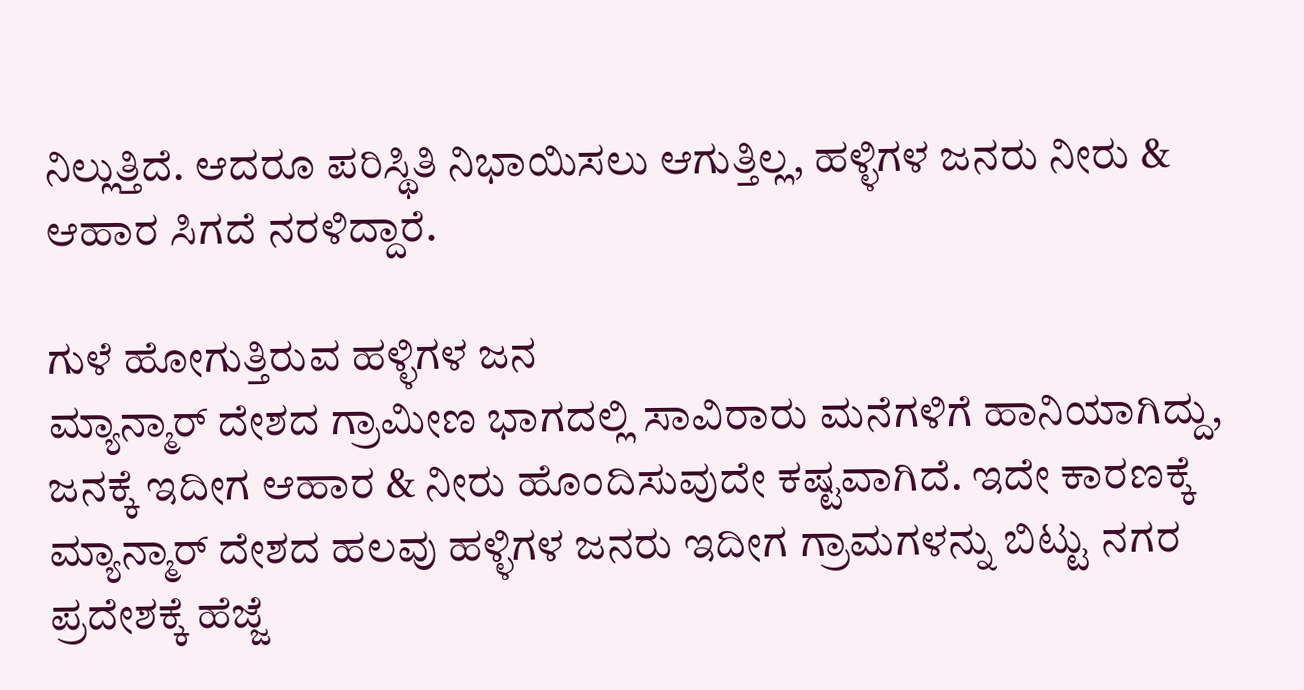ನಿಲ್ಲುತ್ತಿದೆ. ಆದರೂ ಪರಿಸ್ಥಿತಿ ನಿಭಾಯಿಸಲು ಆಗುತ್ತಿಲ್ಲ, ಹಳ್ಳಿಗಳ ಜನರು ನೀರು & ಆಹಾರ ಸಿಗದೆ ನರಳಿದ್ದಾರೆ.

ಗುಳೆ ಹೋಗುತ್ತಿರುವ ಹಳ್ಳಿಗಳ ಜನ
ಮ್ಯಾನ್ಮಾರ್ ದೇಶದ ಗ್ರಾಮೀಣ ಭಾಗದಲ್ಲಿ ಸಾವಿರಾರು ಮನೆಗಳಿಗೆ ಹಾನಿಯಾಗಿದ್ದು, ಜನಕ್ಕೆ ಇದೀಗ ಆಹಾರ & ನೀರು ಹೊಂದಿಸುವುದೇ ಕಷ್ಟವಾಗಿದೆ. ಇದೇ ಕಾರಣಕ್ಕೆ ಮ್ಯಾನ್ಮಾರ್ ದೇಶದ ಹಲವು ಹಳ್ಳಿಗಳ ಜನರು ಇದೀಗ ಗ್ರಾಮಗಳನ್ನು ಬಿಟ್ಟು ನಗರ ಪ್ರದೇಶಕ್ಕೆ ಹೆಜ್ಜೆ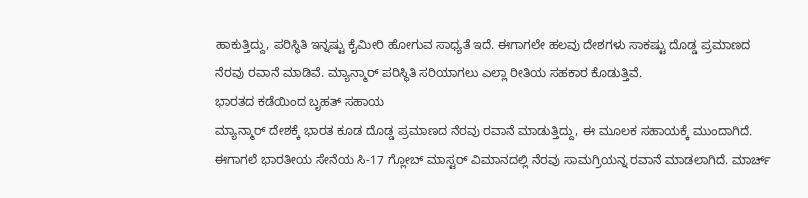ಹಾಕುತ್ತಿದ್ದು, ಪರಿಸ್ಥಿತಿ ಇನ್ನಷ್ಟು ಕೈಮೀರಿ ಹೋಗುವ ಸಾಧ್ಯತೆ ಇದೆ. ಈಗಾಗಲೇ ಹಲವು ದೇಶಗಳು ಸಾಕಷ್ಟು ದೊಡ್ಡ ಪ್ರಮಾಣದ ನೆರವು ರವಾನೆ ಮಾಡಿವೆ. ಮ್ಯಾನ್ಮಾರ್ ಪರಿಸ್ಥಿತಿ ಸರಿಯಾಗಲು ಎಲ್ಲಾ ರೀತಿಯ ಸಹಕಾರ ಕೊಡುತ್ತಿವೆ.
ಭಾರತದ ಕಡೆಯಿಂದ ಬೃಹತ್ ಸಹಾಯ
ಮ್ಯಾನ್ಮಾರ್ ದೇಶಕ್ಕೆ ಭಾರತ ಕೂಡ ದೊಡ್ಡ ಪ್ರಮಾಣದ ನೆರವು ರವಾನೆ ಮಾಡುತ್ತಿದ್ದು, ಈ ಮೂಲಕ ಸಹಾಯಕ್ಕೆ ಮುಂದಾಗಿದೆ. ಈಗಾಗಲೆ ಭಾರತೀಯ ಸೇನೆಯ ಸಿ-17 ಗ್ಲೋಬ್ ಮಾಸ್ಟರ್ ವಿಮಾನದಲ್ಲಿ ನೆರವು ಸಾಮಗ್ರಿಯನ್ನ ರವಾನೆ ಮಾಡಲಾಗಿದೆ. ಮಾರ್ಚ್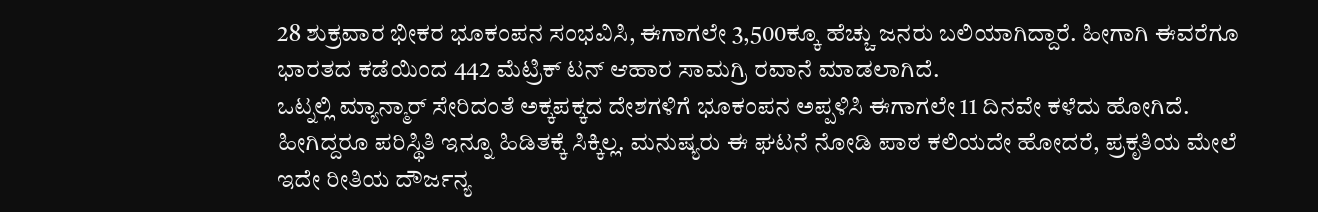28 ಶುಕ್ರವಾರ ಭೀಕರ ಭೂಕಂಪನ ಸಂಭವಿಸಿ, ಈಗಾಗಲೇ 3,500ಕ್ಕೂ ಹೆಚ್ಚು ಜನರು ಬಲಿಯಾಗಿದ್ದಾರೆ. ಹೀಗಾಗಿ ಈವರೆಗೂ ಭಾರತದ ಕಡೆಯಿಂದ 442 ಮೆಟ್ರಿಕ್ ಟನ್ ಆಹಾರ ಸಾಮಗ್ರಿ ರವಾನೆ ಮಾಡಲಾಗಿದೆ.
ಒಟ್ನಲ್ಲಿ ಮ್ಯಾನ್ಮಾರ್ ಸೇರಿದಂತೆ ಅಕ್ಕಪಕ್ಕದ ದೇಶಗಳಿಗೆ ಭೂಕಂಪನ ಅಪ್ಪಳಿಸಿ ಈಗಾಗಲೇ 11 ದಿನವೇ ಕಳೆದು ಹೋಗಿದೆ. ಹೀಗಿದ್ದರೂ ಪರಿಸ್ಥಿತಿ ಇನ್ನೂ ಹಿಡಿತಕ್ಕೆ ಸಿಕ್ಕಿಲ್ಲ. ಮನುಷ್ಯರು ಈ ಘಟನೆ ನೋಡಿ ಪಾಠ ಕಲಿಯದೇ ಹೋದರೆ, ಪ್ರಕೃತಿಯ ಮೇಲೆ ಇದೇ ರೀತಿಯ ದೌರ್ಜನ್ಯ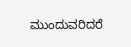ಮುಂದುವರಿದರೆ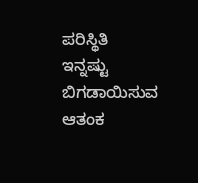ಪರಿಸ್ಥಿತಿ ಇನ್ನಷ್ಟು ಬಿಗಡಾಯಿಸುವ ಆತಂಕ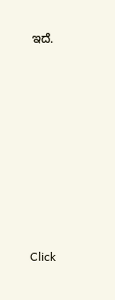ಇದೆ.












Click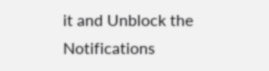it and Unblock the Notifications